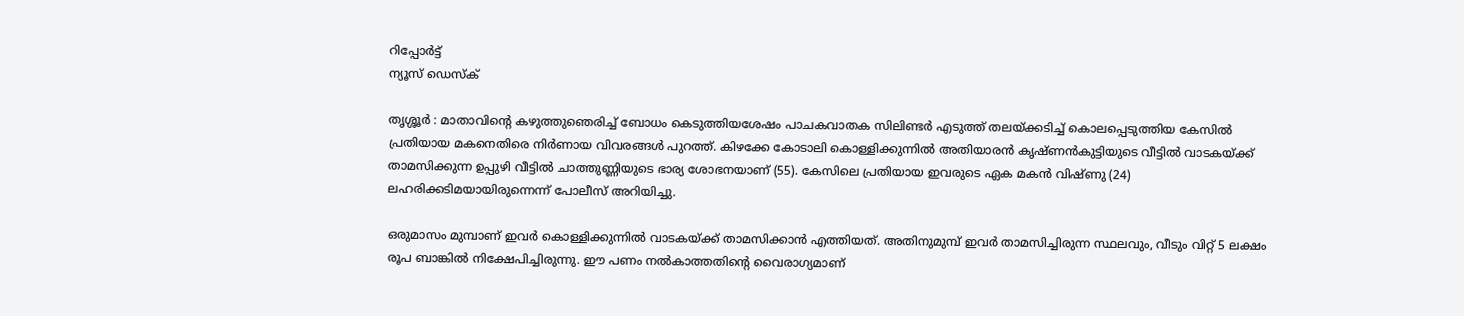റിപ്പോര്‍ട്ട്
ന്യൂസ് ഡെസ്ക്

തൃശ്ശൂർ : മാതാവിന്റെ കഴുത്തുഞെരിച്ച് ബോധം കെടുത്തിയശേഷം പാചകവാതക സിലിണ്ടർ എടുത്ത് തലയ്ക്കടിച്ച് കൊലപ്പെടുത്തിയ കേസിൽ പ്രതിയായ മകനെതിരെ നിർണായ വിവരങ്ങൾ പുറത്ത്. കിഴക്കേ കോടാലി കൊള്ളിക്കുന്നിൽ അതിയാരൻ കൃഷ്ണൻകുട്ടിയുടെ വീട്ടിൽ വാടകയ്ക്ക് താമസിക്കുന്ന ഉപ്പുഴി വീട്ടിൽ ചാത്തുണ്ണിയുടെ ഭാര്യ ശോഭനയാണ് (55). കേസിലെ പ്രതിയായ ഇവരുടെ ഏക മകൻ വിഷ്ണു (24) ലഹരിക്കടിമയായിരുന്നെന്ന് പോലീസ് അറിയിച്ചു.

ഒരുമാസം മുമ്പാണ് ഇവർ കൊള്ളിക്കുന്നിൽ വാടകയ്ക്ക് താമസിക്കാൻ എത്തിയത്. അതിനുമുമ്പ് ഇവർ താമസിച്ചിരുന്ന സ്ഥലവും, വീടും വിറ്റ് 5 ലക്ഷം രൂപ ബാങ്കിൽ നിക്ഷേപിച്ചിരുന്നു. ഈ പണം നൽകാത്തതിന്റെ വൈരാഗ്യമാണ്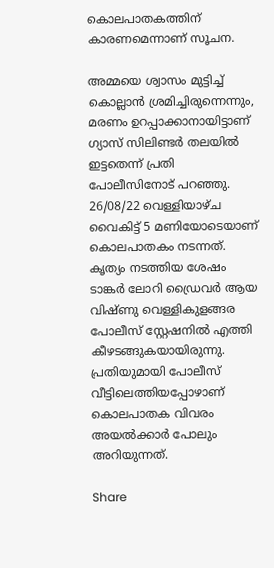കൊലപാതകത്തിന് കാരണമെന്നാണ് സൂചന.

അമ്മയെ ശ്വാസം മുട്ടിച്ച് കൊല്ലാൻ ശ്രമിച്ചിരുന്നെന്നും, മരണം ഉറപ്പാക്കാനായിട്ടാണ് ഗ്യാസ് സിലിണ്ടർ തലയിൽ ഇട്ടതെന്ന് പ്രതി പോലീസിനോട് പറഞ്ഞു. 26/08/22 വെള്ളിയാഴ്ച വൈകിട്ട് 5 മണിയോടെയാണ് കൊലപാതകം നടന്നത്. കൃത്യം നടത്തിയ ശേഷം ടാങ്കർ ലോറി ഡ്രൈവർ ആയ വിഷ്ണു വെള്ളികുളങ്ങര പോലീസ് സ്റ്റേഷനിൽ എത്തി കീഴടങ്ങുകയായിരുന്നു. പ്രതിയുമായി പോലീസ് വീട്ടിലെത്തിയപ്പോഴാണ് കൊലപാതക വിവരം അയൽക്കാർ പോലും അറിയുന്നത്.

Share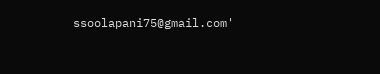ssoolapani75@gmail.com'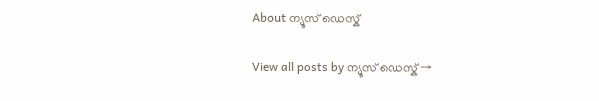About ന്യൂസ് ഡെസ്ക്

View all posts by ന്യൂസ് ഡെസ്ക് →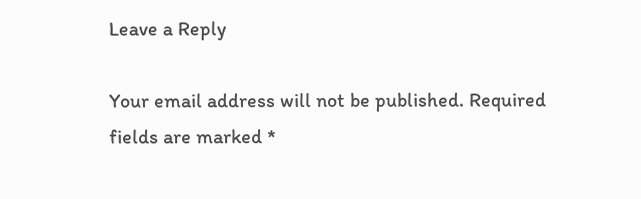Leave a Reply

Your email address will not be published. Required fields are marked *